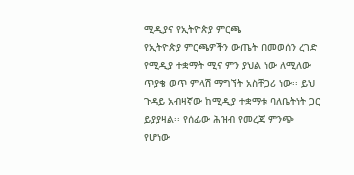ሚዲያና የኢትዮጵያ ምርጫ
የኢትዮጵያ ምርጫዎችን ውጤት በመወሰን ረገድ የሚዲያ ተቋማት ሚና ምን ያህል ነው ለሚለው ጥያቄ ወጥ ምላሽ ማግኘት አስቸጋሪ ነው፡፡ ይህ ጉዳይ አብዛኛው ከሚዲያ ተቋማቱ ባለቤትነት ጋር ይያያዛል፡፡ የሰፊው ሕዝብ የመረጃ ምንጭ የሆነው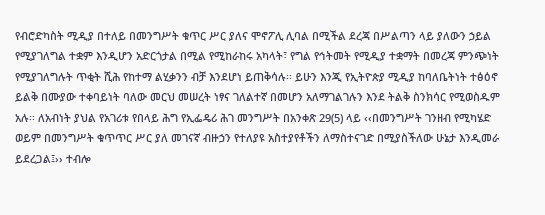የብሮድካስት ሚዲያ በተለይ በመንግሥት ቁጥር ሥር ያለና ሞኖፖሊ ሊባል በሚችል ደረጃ በሥልጣን ላይ ያለውን ኃይል የሚያገለግል ተቋም እንዲሆን አድርጎታል በሚል የሚከራከሩ አካላት፣ የግል የኅትመት የሚዲያ ተቋማት በመረጃ ምንጭነት የሚያገለግሉት ጥቂት ሺሕ የከተማ ልሂቃንን ብቻ እንደሆነ ይጠቅሳሉ፡፡ ይሁን እንጂ የኢትዮጵያ ሚዲያ ከባለቤትነት ተፅዕኖ ይልቅ በሙያው ተቀባይነት ባለው መርህ መሠረት ነፃና ገለልተኛ በመሆን አለማገልገሉን እንደ ትልቅ ስንክሳር የሚወስዱም አሉ፡፡ ለአብነት ያህል የአገሪቱ የበላይ ሕግ የኢፌዴሪ ሕገ መንግሥት በአንቀጽ 29(5) ላይ ‹‹በመንግሥት ገንዘብ የሚካሄድ ወይም በመንግሥት ቁጥጥር ሥር ያለ መገናኛ ብዙኃን የተለያዩ አስተያየቶችን ለማስተናገድ በሚያስችለው ሁኔታ እንዲመራ ይደረጋል፤›› ተብሎ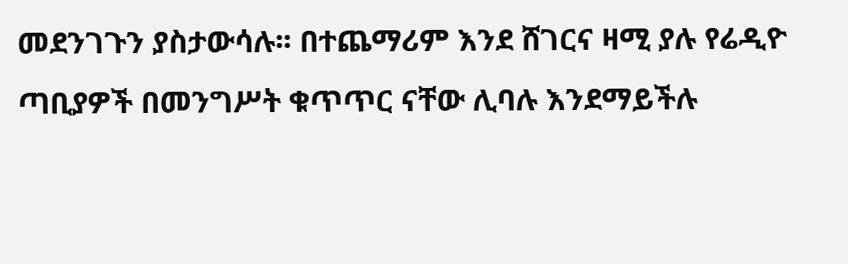መደንገጉን ያስታውሳሉ፡፡ በተጨማሪም እንደ ሸገርና ዛሚ ያሉ የሬዲዮ ጣቢያዎች በመንግሥት ቁጥጥር ናቸው ሊባሉ እንደማይችሉ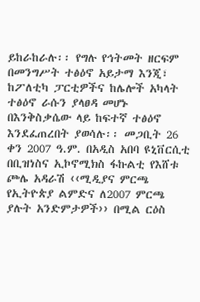ይከራከራሉ፡፡ የግሉ የኅትመት ዘርፍም በመንግሥት ተፅዕኖ አይታማ እንጂ፣ ከፖለቲካ ፓርቲዎችና ከሌሎች አካላት ተፅዕኖ ራሱን ያላፀዳ መሆኑ በእንቅስቃሴው ላይ ከፍተኛ ተፅዕኖ እንደፈጠረበት ያወሳሉ፡፡ መጋቢት 26 ቀን 2007 ዓ.ም. በአዲስ አበባ ዩኒቨርሲቲ በቢዝነስና ኢኮኖሚክስ ፋኩልቲ የእሸቱ ጮሌ አዳራሽ ‹‹ሚዲያና ምርጫ የኢትዮጵያ ልምድና ለ2007 ምርጫ ያሉት አንድምታዎች›› በሚል ርዕስ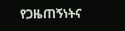የጋዜጠኝነትና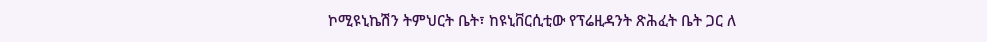ኮሚዩኒኬሽን ትምህርት ቤት፣ ከዩኒቨርሲቲው የፕሬዚዳንት ጽሕፈት ቤት ጋር ለ